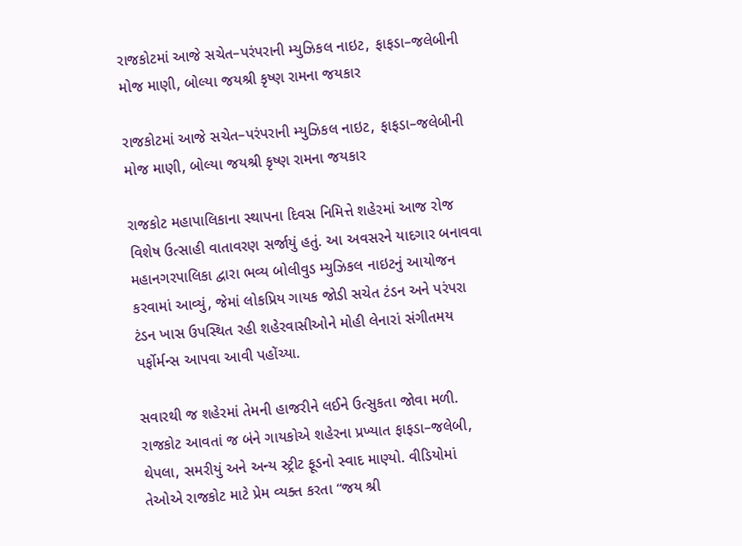રાજકોટમાં આજે સચેત–પરંપરાની મ્યુઝિકલ નાઇટ, ફાફડા–જલેબીની મોજ માણી, બોલ્યા જયશ્રી કૃષ્ણ રામના જયકાર

રાજકોટમાં આજે સચેત–પરંપરાની મ્યુઝિકલ નાઇટ, ફાફડા–જલેબીની મોજ માણી, બોલ્યા જયશ્રી કૃષ્ણ રામના જયકાર

રાજકોટ મહાપાલિકાના સ્થાપના દિવસ નિમિત્તે શહેરમાં આજ રોજ વિશેષ ઉત્સાહી વાતાવરણ સર્જાયું હતું. આ અવસરને યાદગાર બનાવવા મહાનગરપાલિકા દ્વારા ભવ્ય બોલીવુડ મ્યુઝિકલ નાઇટનું આયોજન કરવામાં આવ્યું, જેમાં લોકપ્રિય ગાયક જોડી સચેત ટંડન અને પરંપરા ટંડન ખાસ ઉપસ્થિત રહી શહેરવાસીઓને મોહી લેનારાં સંગીતમય પર્ફોર્મન્સ આપવા આવી પહોંચ્યા.

સવારથી જ શહેરમાં તેમની હાજરીને લઈને ઉત્સુકતા જોવા મળી. રાજકોટ આવતાં જ બંને ગાયકોએ શહેરના પ્રખ્યાત ફાફડા–જલેબી, થેપલા, સમરીયું અને અન્ય સ્ટ્રીટ ફૂડનો સ્વાદ માણ્યો. વીડિયોમાં તેઓએ રાજકોટ માટે પ્રેમ વ્યક્ત કરતા “જય શ્રી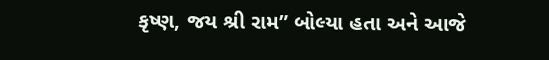કૃષ્ણ, જય શ્રી રામ” બોલ્યા હતા અને આજે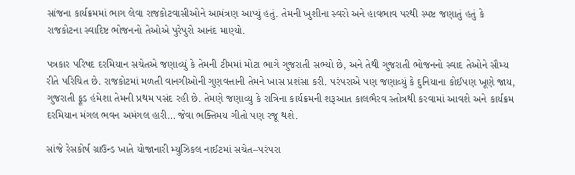સાંજના કાર્યક્રમમાં ભાગ લેવા રાજકોટવાસીઓને આમંત્રણ આપ્યું હતું. તેમની ખુશીના સ્વરો અને હાવભાવ પરથી સ્પષ્ટ જણાતું હતું કે રાજકોટના સ્વાદિષ્ટ ભોજનનો તેઓએ પુરેપુરો આનંદ માણ્યો.

પત્રકાર પરિષદ દરમિયાન સચેતએ જણાવ્યું કે તેમની ટીમમાં મોટા ભાગે ગુજરાતી સભ્યો છે, અને તેથી ગુજરાતી ભોજનનો સ્વાદ તેઓને સૌમ્ય રીતે પરિચિત છે. રાજકોટમાં મળતી વાનગીઓની ગુણવત્તાની તેમને ખાસ પ્રશંસા કરી. પરંપરાએ પણ જણાવ્યું કે દુનિયાના કોઈપણ ખૂણે જાય, ગુજરાતી ફૂડ હંમેશા તેમની પ્રથમ પસંદ રહી છે. તેમણે જણાવ્યુ કે રાત્રિના કાર્યક્રમની શરૂઆત કાલભૈરવ સ્તોત્રથી કરવામાં આવશે અને કાર્યક્રમ દરમિયાન મંગલ ભવન અમંગલ હારી… જેવા ભક્તિમય ગીતો પણ રજૂ થશે.

સાંજે રેસકોર્ષ ગ્રાઉન્ડ ખાતે યોજાનારી મ્યુઝિકલ નાઈટમાં સચેત–પરંપરા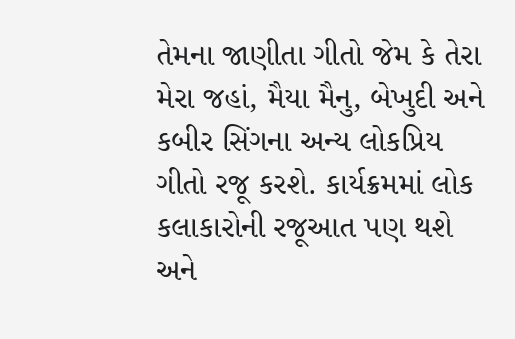તેમના જાણીતા ગીતો જેમ કે તેરા મેરા જહાં, મૈયા મૈનુ, બેખુદી અને કબીર સિંગના અન્ય લોકપ્રિય ગીતો રજૂ કરશે. કાર્યક્રમમાં લોક કલાકારોની રજૂઆત પણ થશે અને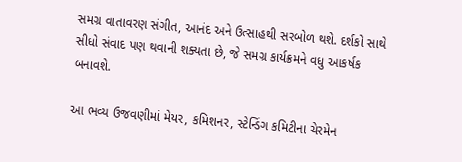સમગ્ર વાતાવરણ સંગીત, આનંદ અને ઉત્સાહથી સરબોળ થશે. દર્શકો સાથે સીધો સંવાદ પણ થવાની શક્યતા છે, જે સમગ્ર કાર્યક્રમને વધુ આકર્ષક બનાવશે.

આ ભવ્ય ઉજવણીમાં મેયર, કમિશનર, સ્ટેન્ડિંગ કમિટીના ચેરમેન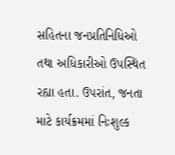સહિતના જનપ્રતિનિધિઓ તથા અધિકારીઓ ઉપસ્થિત રહ્યા હતા. ઉપરાંત, જનતા માટે કાર્યક્રમમાં નિઃશુલ્ક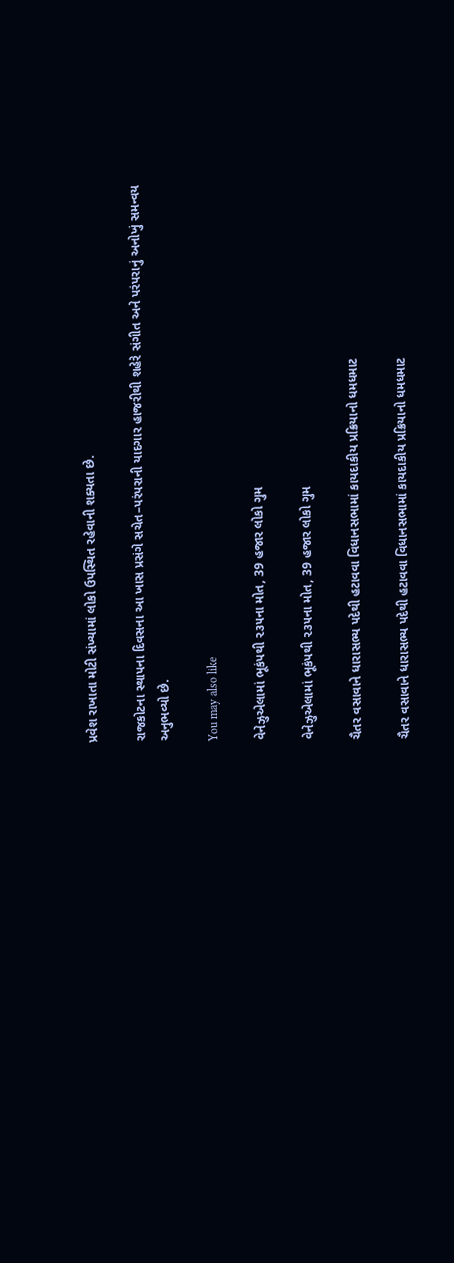પ્રવેશ રાખાતા મોટી સંખ્યામાં લોકો ઉપસ્થિત રહેવાની શક્યતા છે.

રાજકોટના સ્થાપના દિવસના આ ખાસ પ્રસંગે સચેત–પરંપરાની યાદગાર હાજરીથી શહેરે સંગીત અને પરંપરાનું અનોખું સમન્વય અનુભવ્યો છે.

You may also like

વેનેઝુએલામાં ભૂકંપથી ૨૩૫ના મોત, 39 હજાર લોકો ગુમ

વેનેઝુએલામાં ભૂકંપથી ૨૩૫ના મોત, 39 હજાર લોકો ગુમ

ચૈતર વસાવાને ધારાસભ્ય પદેથી હટાવવા વિધાનસભામાં કાયદાકીય પ્રક્રિયાનો ધમધમાટ

ચૈતર વસાવાને ધારાસભ્ય પદેથી હટાવવા વિધાનસભામાં કાયદાકીય પ્રક્રિયાનો ધમધમાટ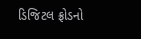ડિજિટલ ફ્રોડનો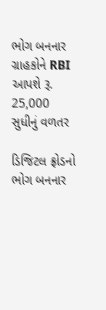ભોગ બનનાર ગ્રાહકોને RBI આપશે રૂ. 25,000 સુધીનું વળતર

ડિજિટલ ફ્રોડનો ભોગ બનનાર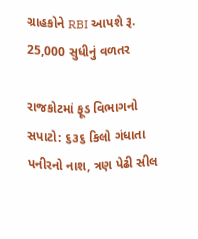ગ્રાહકોને RBI આપશે રૂ. 25,000 સુધીનું વળતર

રાજકોટમાં ફૂડ વિભાગનો સપાટો: ૬૩૬ કિલો ગંધાતા પનીરનો નાશ, ત્રણ પેઢી સીલ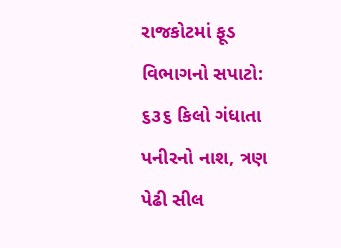રાજકોટમાં ફૂડ વિભાગનો સપાટો: ૬૩૬ કિલો ગંધાતા પનીરનો નાશ, ત્રણ પેઢી સીલ